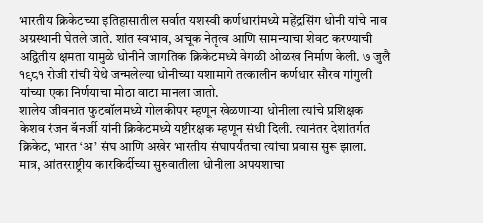भारतीय क्रिकेटच्या इतिहासातील सर्वात यशस्वी कर्णधारांमध्ये महेंद्रसिंग धोनी यांचे नाव अग्रस्थानी घेतले जाते. शांत स्वभाव, अचूक नेतृत्व आणि सामन्याचा शेवट करण्याची अद्वितीय क्षमता यामुळे धोनीने जागतिक क्रिकेटमध्ये वेगळी ओळख निर्माण केली. ७ जुलै १९८१ रोजी रांची येथे जन्मलेल्या धोनीच्या यशामागे तत्कालीन कर्णधार सौरव गांगुली यांच्या एका निर्णयाचा मोठा वाटा मानला जातो.
शालेय जीवनात फुटबॉलमध्ये गोलकीपर म्हणून खेळणाऱ्या धोनीला त्यांचे प्रशिक्षक केशव रंजन बॅनर्जी यांनी क्रिकेटमध्ये यष्टीरक्षक म्हणून संधी दिली. त्यानंतर देशांतर्गत क्रिकेट, भारत ‘अ’ संघ आणि अखेर भारतीय संघापर्यंतचा त्यांचा प्रवास सुरू झाला.
मात्र, आंतरराष्ट्रीय कारकिर्दीच्या सुरुवातीला धोनीला अपयशाचा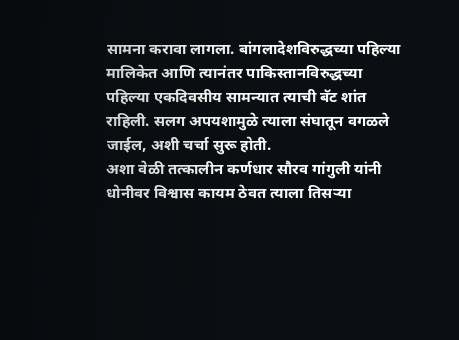सामना करावा लागला. बांगलादेशविरुद्धच्या पहिल्या मालिकेत आणि त्यानंतर पाकिस्तानविरुद्धच्या पहिल्या एकदिवसीय सामन्यात त्याची बॅट शांत राहिली. सलग अपयशामुळे त्याला संघातून वगळले जाईल, अशी चर्चा सुरू होती.
अशा वेळी तत्कालीन कर्णधार सौरव गांगुली यांनी धोनीवर विश्वास कायम ठेवत त्याला तिसऱ्या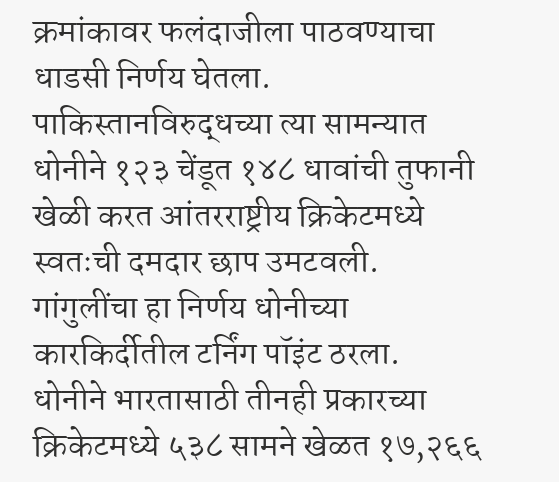क्रमांकावर फलंदाजीला पाठवण्याचा धाडसी निर्णय घेतला. पाकिस्तानविरुद्धच्या त्या सामन्यात धोनीने १२३ चेंडूत १४८ धावांची तुफानी खेळी करत आंतरराष्ट्रीय क्रिकेटमध्ये स्वतःची दमदार छाप उमटवली. गांगुलींचा हा निर्णय धोनीच्या कारकिर्दीतील टर्निंग पॉइंट ठरला.
धोनीने भारतासाठी तीनही प्रकारच्या क्रिकेटमध्ये ५३८ सामने खेळत १७,२६६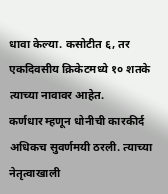धावा केल्या. कसोटीत ६, तर एकदिवसीय क्रिकेटमध्ये १० शतके त्याच्या नावावर आहेत.
कर्णधार म्हणून धोनीची कारकीर्द अधिकच सुवर्णमयी ठरली. त्याच्या नेतृत्वाखाली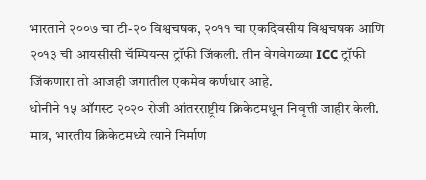भारताने २००७ चा टी-२० विश्वचषक, २०११ चा एकदिवसीय विश्वचषक आणि २०१३ ची आयसीसी चॅम्पियन्स ट्रॉफी जिंकली. तीन वेगवेगळ्या ICC ट्रॉफी जिंकणारा तो आजही जगातील एकमेव कर्णधार आहे.
धोनीने १५ ऑगस्ट २०२० रोजी आंतरराष्ट्रीय क्रिकेटमधून निवृत्ती जाहीर केली. मात्र, भारतीय क्रिकेटमध्ये त्याने निर्माण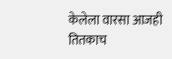केलेला वारसा आजही तितकाच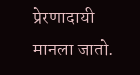प्रेरणादायी मानला जातो.